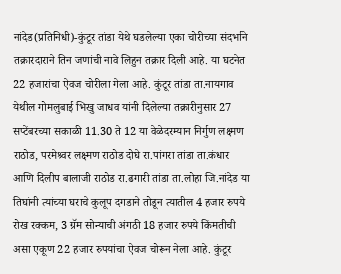नांदेड(प्रतिनिधी)-कुंटूर तांडा येथे घडलेल्या एका चोरीच्या संदर्भाने तक्रारदाराने तिन जणांची नावे लिहुन तक्रार दिली आहे. या घटनेत 22 हजारांचा ऐवज चोरीला गेला आहे. कुंटूर तांडा ता.नायगाव येथील गोमलुबाई भिखु जाधव यांनी दिलेल्या तक्रारीनुसार 27 सप्टेंबरच्या सकाळी 11.30 ते 12 या वेळेदरम्यान निर्गुण लक्ष्मण राठोड, परमेश्र्वर लक्ष्मण राठोड दोघे रा.पांगरा तांडा ता.कंधार आणि दिलीप बालाजी राठोड रा.ढगारी तांडा ता.लोहा जि.नांदेड या तिघांनी त्यांच्या घराचे कुलूप दगडाने तोडून त्यातील 4 हजार रुपये रोख रक्कम, 3 ग्रॅम सोन्याची अंगठी 18 हजार रुपये किंमतीची असा एकूण 22 हजार रुपयांचा ऐवज चोरून नेला आहे. कुंटूर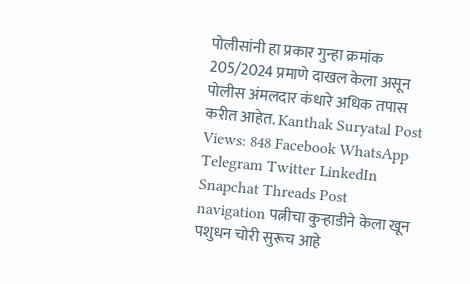पोलीसांनी हा प्रकार गुन्हा क्रमांक 205/2024 प्रमाणे दाखल केला असून पोलीस अंमलदार कंधारे अधिक तपास करीत आहेत. Kanthak Suryatal Post Views: 848 Facebook WhatsApp Telegram Twitter LinkedIn Snapchat Threads Post navigation पत्नीचा कुऱ्हाडीने केला खून पशुधन चोरी सुरूच आहे